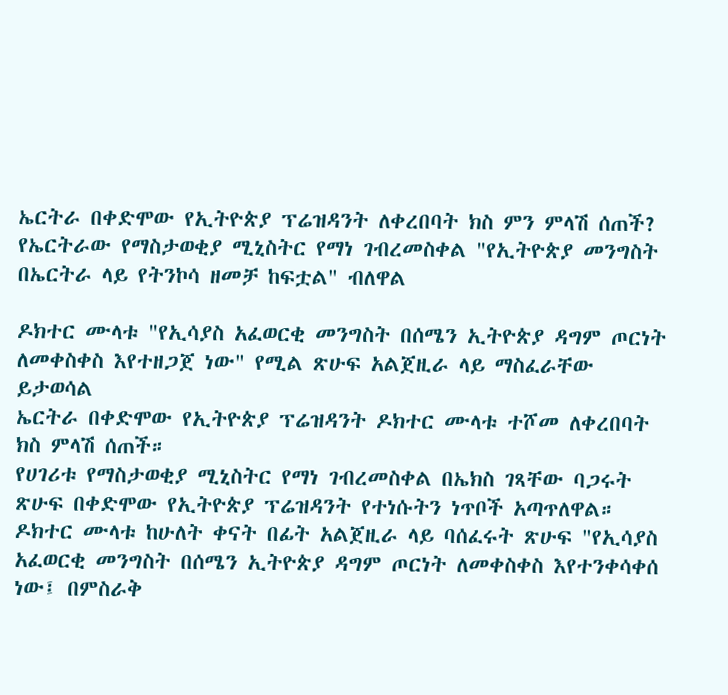ኤርትራ በቀድሞው የኢትዮጵያ ፕሬዝዳንት ለቀረበባት ክስ ምን ምላሽ ሰጠች?
የኤርትራው የማስታወቂያ ሚኒስትር የማነ ገብረመስቀል "የኢትዮጵያ መንግስት በኤርትራ ላይ የትንኮሳ ዘመቻ ከፍቷል" ብለዋል

ዶክተር ሙላቱ "የኢሳያስ አፈወርቂ መንግስት በሰሜን ኢትዮጵያ ዳግም ጦርነት ለመቀስቀስ እየተዘጋጀ ነው" የሚል ጽሁፍ አልጀዚራ ላይ ማስፈራቸው ይታወሳል
ኤርትራ በቀድሞው የኢትዮጵያ ፕሬዝዳንት ዶክተር ሙላቱ ተሾመ ለቀረበባት ክስ ምላሽ ሰጠች።
የሀገሪቱ የማስታወቂያ ሚኒስትር የማነ ገብረመስቀል በኤክስ ገጻቸው ባጋሩት ጽሁፍ በቀድሞው የኢትዮጵያ ፕሬዝዳንት የተነሱትን ነጥቦች አጣጥለዋል።
ዶክተር ሙላቱ ከሁለት ቀናት በፊት አልጀዚራ ላይ ባሰፈሩት ጽሁፍ "የኢሳያስ አፈወርቂ መንግስት በሰሜን ኢትዮጵያ ዳግም ጦርነት ለመቀስቀስ እየተንቀሳቀሰ ነው፤ በምስራቅ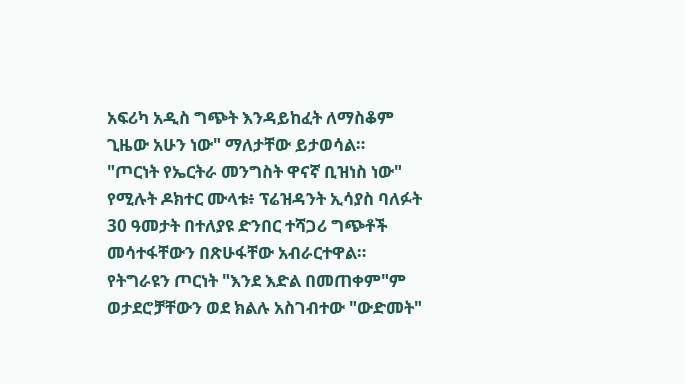አፍሪካ አዲስ ግጭት እንዳይከፈት ለማስቆም ጊዜው አሁን ነው" ማለታቸው ይታወሳል።
"ጦርነት የኤርትራ መንግስት ዋናኛ ቢዝነስ ነው" የሚሉት ዶክተር ሙላቱ፥ ፕሬዝዳንት ኢሳያስ ባለፉት 30 ዓመታት በተለያዩ ድንበር ተሻጋሪ ግጭቶች መሳተፋቸውን በጽሁፋቸው አብራርተዋል።
የትግራዩን ጦርነት "እንደ እድል በመጠቀም"ም ወታደሮቻቸውን ወደ ክልሉ አስገብተው "ውድመት"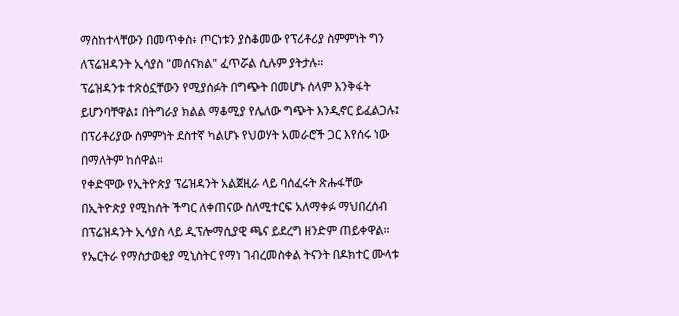ማስከተላቸውን በመጥቀስ፥ ጦርነቱን ያስቆመው የፕሪቶሪያ ስምምነት ግን ለፕሬዝዳንት ኢሳያስ "መሰናክል" ፈጥሯል ሲሉም ያትታሉ።
ፕሬዝዳንቱ ተጽዕኗቸውን የሚያሰፉት በግጭት በመሆኑ ሰላም እንቅፋት ይሆንባቸዋል፤ በትግራያ ክልል ማቆሚያ የሌለው ግጭት እንዲኖር ይፈልጋሉ፤ በፕሪቶሪያው ስምምነት ደስተኛ ካልሆኑ የህወሃት አመራሮች ጋር እየሰሩ ነው በማለትም ከሰዋል።
የቀድሞው የኢትዮጵያ ፕሬዝዳንት አልጀዚራ ላይ ባሰፈሩት ጽሑፋቸው በኢትዮጵያ የሚከሰት ችግር ለቀጠናው ስለሚተርፍ አለማቀፉ ማህበረሰብ በፕሬዝዳንት ኢሳያስ ላይ ዲፕሎማሲያዊ ጫና ይደረግ ዘንድም ጠይቀዋል።
የኤርትራ የማስታወቂያ ሚኒስትር የማነ ገብረመስቀል ትናንት በዶክተር ሙላቱ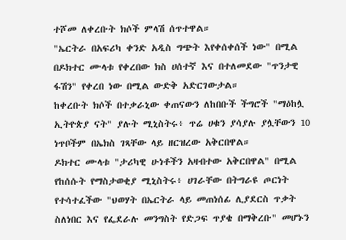ተሾመ ለቀረቡት ክሶች ምላሽ ሰጥተዋል።
"ኤርትራ በአፍሪካ ቀንድ አዲስ ግጭት እየቀሰቀሰች ነው" በሚል በዶክተር ሙላቱ የቀረበው ክስ ሀሰተኛ እና በተለመደው "ጥንታዊ ፋሽን" የቀረበ ነው በሚል ውድቅ አድርገውታል።
ከቀረቡት ክሶች በተቃራኒው ቀጠናውን ለከበቡች ችግሮች "ማዕከሏ ኢትዮጵያ ናት" ያሉት ሚኒስትሩ፥ ጥሬ ሀቁን ያሳያሉ ያሏቸውን 10 ነጥቦችም በኤክስ ገጻቸው ላይ ዘርዝረው አቅርበዋል።
ዶክተር ሙላቱ "ታሪካዊ ሁነቶችን አዛብተው አቅርበዋል" በሚል የከሰሱት የማስታወቂያ ሚኒስትሩ፥ ሀገራቸው በትግራዩ ጦርነት የተሳተፈችው "ህወሃት በኤርትራ ላይ መጠነሰፊ ሊያደርስ ጥቃት ስለነበር እና የፌደራሉ መንግስት የድጋፍ ጥያቄ በማቅረቡ" መሆኑን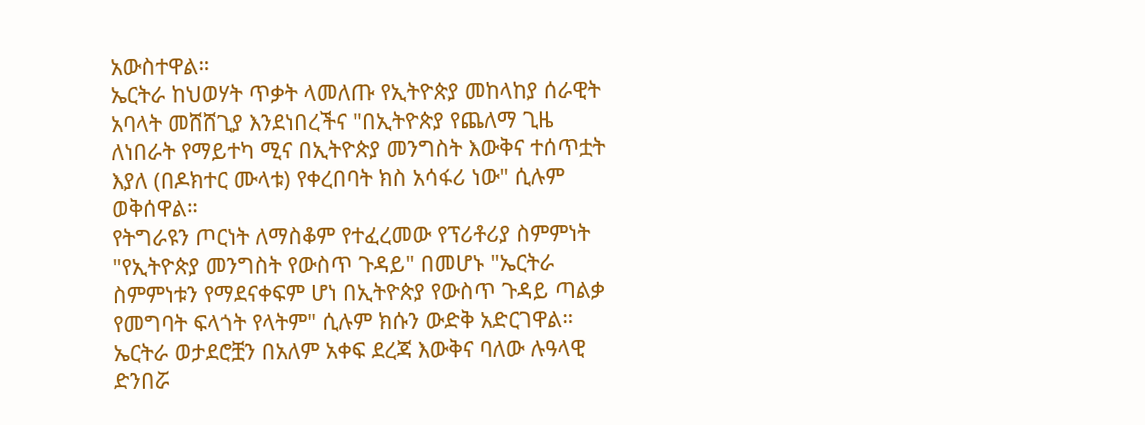አውስተዋል።
ኤርትራ ከህወሃት ጥቃት ላመለጡ የኢትዮጵያ መከላከያ ሰራዊት አባላት መሸሸጊያ እንደነበረችና "በኢትዮጵያ የጨለማ ጊዜ ለነበራት የማይተካ ሚና በኢትዮጵያ መንግስት እውቅና ተሰጥቷት እያለ (በዶክተር ሙላቱ) የቀረበባት ክስ አሳፋሪ ነው" ሲሉም ወቅሰዋል።
የትግራዩን ጦርነት ለማስቆም የተፈረመው የፕሪቶሪያ ስምምነት "የኢትዮጵያ መንግስት የውስጥ ጉዳይ" በመሆኑ "ኤርትራ ስምምነቱን የማደናቀፍም ሆነ በኢትዮጵያ የውስጥ ጉዳይ ጣልቃ የመግባት ፍላጎት የላትም" ሲሉም ክሱን ውድቅ አድርገዋል።
ኤርትራ ወታደሮቿን በአለም አቀፍ ደረጃ እውቅና ባለው ሉዓላዊ ድንበሯ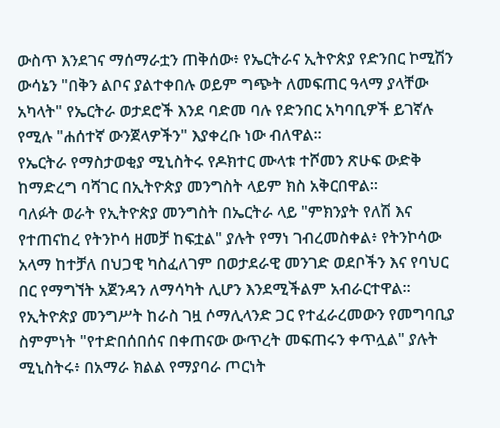ውስጥ እንደገና ማሰማራቷን ጠቅሰው፥ የኤርትራና ኢትዮጵያ የድንበር ኮሚሽን ውሳኔን "በቅን ልቦና ያልተቀበሉ ወይም ግጭት ለመፍጠር ዓላማ ያላቸው አካላት" የኤርትራ ወታደሮች እንደ ባድመ ባሉ የድንበር አካባቢዎች ይገኛሉ የሚሉ "ሐሰተኛ ውንጀላዎችን" እያቀረቡ ነው ብለዋል።
የኤርትራ የማስታወቂያ ሚኒስትሩ የዶክተር ሙላቱ ተሾመን ጽሁፍ ውድቅ ከማድረግ ባሻገር በኢትዮጵያ መንግስት ላይም ክስ አቅርበዋል።
ባለፉት ወራት የኢትዮጵያ መንግስት በኤርትራ ላይ "ምክንያት የለሽ እና የተጠናከረ የትንኮሳ ዘመቻ ከፍቷል" ያሉት የማነ ገብረመስቀል፥ የትንኮሳው አላማ ከተቻለ በህጋዊ ካስፈለገም በወታደራዊ መንገድ ወደቦችን እና የባህር በር የማግኘት አጀንዳን ለማሳካት ሊሆን እንደሚችልም አብራርተዋል።
የኢትዮጵያ መንግሥት ከራስ ገዟ ሶማሊላንድ ጋር የተፈራረመውን የመግባቢያ ስምምነት "የተድበሰበሰና በቀጠናው ውጥረት መፍጠሩን ቀጥሏል" ያሉት ሚኒስትሩ፥ በአማራ ክልል የማያባራ ጦርነት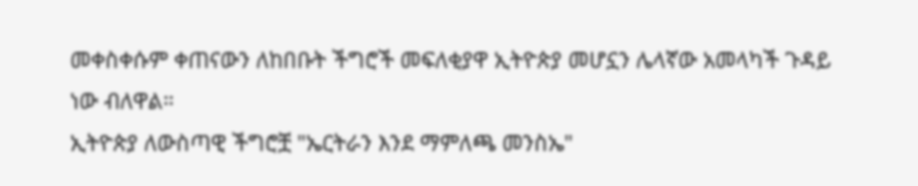መቀስቀሱም ቀጠናውን ለከበቡት ችግሮች መፍለቂያዋ ኢትዮጵያ መሆኗን ሌላኛው አመላካች ጉዳይ ነው ብለዋል።
ኢትዮጵያ ለውስጣዊ ችግሮቿ "ኤርትራን እንደ ማምለጫ መንስኤ"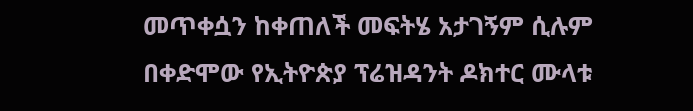መጥቀሷን ከቀጠለች መፍትሄ አታገኝም ሲሉም በቀድሞው የኢትዮጵያ ፕሬዝዳንት ዶክተር ሙላቱ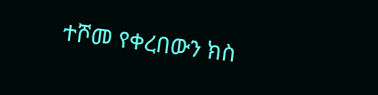ተሾመ የቀረበውን ክስ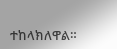ተከላክለዋል።